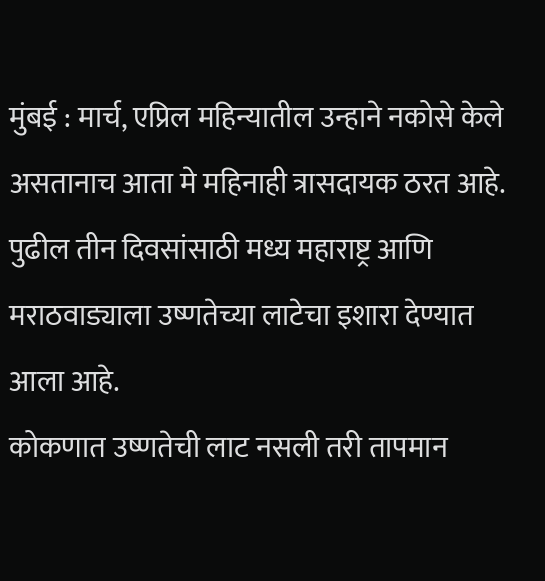मुंबई : मार्च, एप्रिल महिन्यातील उन्हाने नकोसे केले असतानाच आता मे महिनाही त्रासदायक ठरत आहे.
पुढील तीन दिवसांसाठी मध्य महाराष्ट्र आणि मराठवाड्याला उष्णतेच्या लाटेचा इशारा देण्यात आला आहे.
कोकणात उष्णतेची लाट नसली तरी तापमान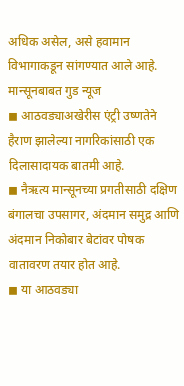अधिक असेल, असे हवामान विभागाकडून सांगण्यात आले आहे.
मान्सूनबाबत गुड न्यूज
◼ आठवड्याअखेरीस एंट्री उष्णतेने हैराण झालेल्या नागरिकांसाठी एक दिलासादायक बातमी आहे.
◼ नैऋत्य मान्सूनच्या प्रगतीसाठी दक्षिण बंगालचा उपसागर, अंदमान समुद्र आणि अंदमान निकोबार बेटांवर पोषक वातावरण तयार होत आहे.
◼ या आठवड्या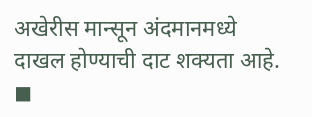अखेरीस मान्सून अंदमानमध्ये दाखल होण्याची दाट शक्यता आहे.
◼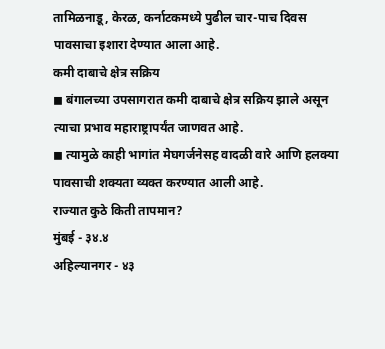तामिळनाडू, केरळ, कर्नाटकमध्ये पुढील चार-पाच दिवस पावसाचा इशारा देण्यात आला आहे.
कमी दाबाचे क्षेत्र सक्रिय
◼ बंगालच्या उपसागरात कमी दाबाचे क्षेत्र सक्रिय झाले असून त्याचा प्रभाव महाराष्ट्रापर्यंत जाणवत आहे.
◼ त्यामुळे काही भागांत मेघगर्जनेसह वादळी वारे आणि हलक्या पावसाची शक्यता व्यक्त करण्यात आली आहे.
राज्यात कुठे किती तापमान?
मुंबई - ३४.४
अहिल्यानगर - ४३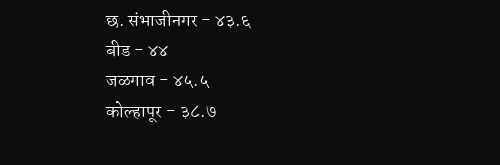छ. संभाजीनगर - ४३.६
बीड - ४४
जळगाव - ४५.५
कोल्हापूर - ३८.७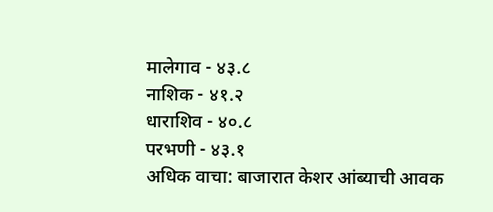मालेगाव - ४३.८
नाशिक - ४१.२
धाराशिव - ४०.८
परभणी - ४३.१
अधिक वाचा: बाजारात केशर आंब्याची आवक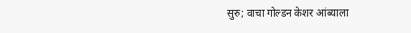सुरु; वाचा गोल्डन केशर आंब्याला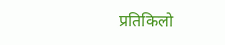प्रतिकिलो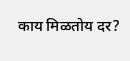काय मिळतोय दर?